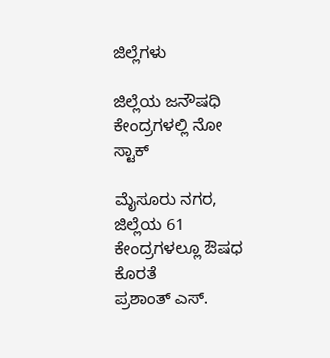ಜಿಲ್ಲೆಗಳು

ಜಿಲ್ಲೆಯ ಜನೌಷಧಿ ಕೇಂದ್ರಗಳಲ್ಲಿ ನೋ ಸ್ಟಾಕ್‌

ಮೈಸೂರು ನಗರ, ಜಿಲ್ಲೆಯ 61 ಕೇಂದ್ರಗಳಲ್ಲೂ ಔಷಧ ಕೊರತೆ
ಪ್ರಶಾಂತ್ ಎಸ್.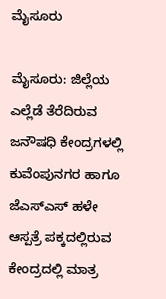ಮೈಸೂರು

ಮೈಸೂರು: ಜಿಲ್ಲೆಯ ಎಲ್ಲೆಡೆ ತೆರೆದಿರುವ ಜನೌಷಧಿ ಕೇಂದ್ರಗಳಲ್ಲಿ ಕುವೆಂಪುನಗರ ಹಾಗೂ ಜೆಎಸ್‌ಎಸ್ ಹಳೇ ಆಸ್ಪತ್ರೆ ಪಕ್ಕದಲ್ಲಿರುವ ಕೇಂದ್ರದಲ್ಲಿ ಮಾತ್ರ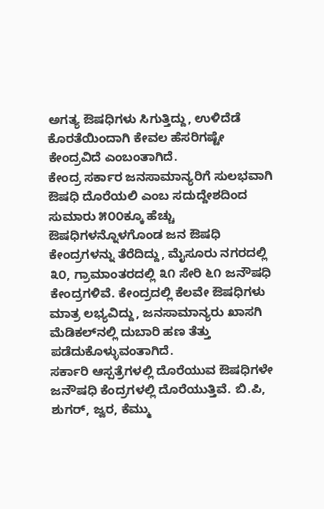ಅಗತ್ಯ ಔಷಧಿಗಳು ಸಿಗುತ್ತಿದ್ದು, ಉಳಿದೆಡೆ ಕೊರತೆಯಿಂದಾಗಿ ಕೇವಲ ಹೆಸರಿಗಷ್ಟೇ ಕೇಂದ್ರವಿದೆ ಎಂಬಂತಾಗಿದೆ.
ಕೇಂದ್ರ ಸರ್ಕಾರ ಜನಸಾಮಾನ್ಯರಿಗೆ ಸುಲಭವಾಗಿ ಔಷಧಿ ದೊರೆಯಲಿ ಎಂಬ ಸದುದ್ದೇಶದಿಂದ ಸುಮಾರು ೫೦೦ಕ್ಕೂ ಹೆಚ್ಚು ಔಷಧಿಗಳನ್ನೊಳಗೊಂಡ ಜನ ಔಷಧಿ ಕೇಂದ್ರಗಳನ್ನು ತೆರೆದಿದ್ದು, ಮೈಸೂರು ನಗರದಲ್ಲಿ ೩೦, ಗ್ರಾಮಾಂತರದಲ್ಲಿ ೩೧ ಸೇರಿ ೬೧ ಜನೌಷಧಿ ಕೇಂದ್ರಗಳಿವೆ. ಕೇಂದ್ರದಲ್ಲಿ ಕೆಲವೇ ಔಷಧಿಗಳು ಮಾತ್ರ ಲಭ್ಯವಿದ್ದು, ಜನಸಾಮಾನ್ಯರು ಖಾಸಗಿ ಮೆಡಿಕಲ್‌ನಲ್ಲಿ ದುಬಾರಿ ಹಣ ತೆತ್ತು ಪಡೆದುಕೊಳ್ಳುವಂತಾಗಿದೆ.
ಸರ್ಕಾರಿ ಆಸ್ಪತ್ರೆಗಳಲ್ಲಿ ದೊರೆಯುವ ಔಷಧಿಗಳೇ ಜನೌಷಧಿ ಕೆಂದ್ರಗಳಲ್ಲಿ ದೊರೆಯುತ್ತಿವೆ. ಬಿ.ಪಿ, ಶುಗರ್, ಜ್ವರ, ಕೆಮ್ಮು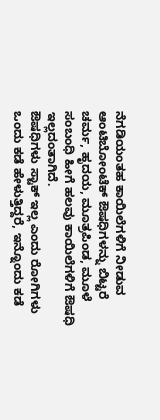ನೆಗಡಿಯಂತಹ ಕಾಯಿಲೆಗಳಿಗೆ ನೀಡುವ ಆಂಟಿಬೋಂಟೆಕ್ ಔಷಧಿಗಳನ್ನು ಬಿಟ್ಟರೆ ಚರ್ಮ, ಹೃದಯ, ಮೂತ್ರಪಿಂಡ, ಮೂಳೆ ಸಂಬಂಧಿ ಹೀಗೆ ಹಲವು ಕಾಯಿಲೆಗಳಿಗೆ ಔಷಧಿ ಇಲ್ಲದಂತಾಗಿದೆ.
ಔಷಧಿಗಳು ಸ್ಟಾಕ್ ಇಲ್ಲ ಎಂದು ರೋಗಿಗಳು ಒಂದು ಕಡೆ ಹೇಳುತ್ತಿದ್ದರೆ, ಇನ್ನೊಂದು ಕಡೆ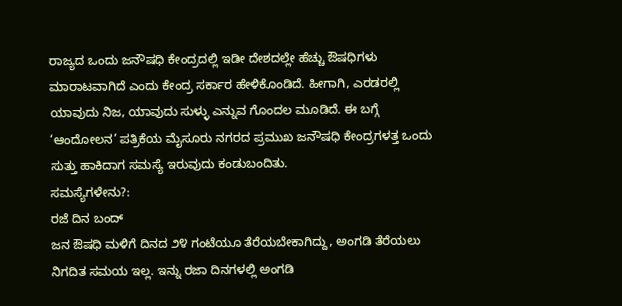ರಾಜ್ಯದ ಒಂದು ಜನೌಷಧಿ ಕೇಂದ್ರದಲ್ಲಿ ಇಡೀ ದೇಶದಲ್ಲೇ ಹೆಚ್ಚು ಔಷಧಿಗಳು ಮಾರಾಟವಾಗಿದೆ ಎಂದು ಕೇಂದ್ರ ಸರ್ಕಾರ ಹೇಳಿಕೊಂಡಿದೆ. ಹೀಗಾಗಿ, ಎರಡರಲ್ಲಿ ಯಾವುದು ನಿಜ, ಯಾವುದು ಸುಳ್ಳು ಎನ್ನುವ ಗೊಂದಲ ಮೂಡಿದೆ. ಈ ಬಗ್ಗೆ ‘ಆಂದೋಲನ’ ಪತ್ರಿಕೆಯ ಮೈಸೂರು ನಗರದ ಪ್ರಮುಖ ಜನೌಷಧಿ ಕೇಂದ್ರಗಳತ್ತ ಒಂದು ಸುತ್ತು ಹಾಕಿದಾಗ ಸಮಸ್ಯೆ ಇರುವುದು ಕಂಡುಬಂದಿತು.
ಸಮಸ್ಯೆಗಳೇನು?:
ರಜೆ ದಿನ ಬಂದ್
ಜನ ಔಷಧಿ ಮಳಿಗೆ ದಿನದ ೨೪ ಗಂಟೆಯೂ ತೆರೆಯಬೇಕಾಗಿದ್ದು, ಅಂಗಡಿ ತೆರೆಯಲು ನಿಗದಿತ ಸಮಯ ಇಲ್ಲ. ಇನ್ನು ರಜಾ ದಿನಗಳಲ್ಲಿ ಅಂಗಡಿ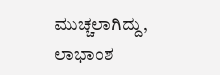ಮುಚ್ಚಲಾಗಿದ್ದು, ಲಾಭಾಂಶ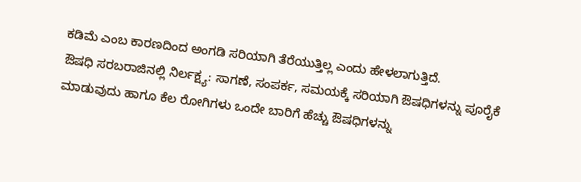ಕಡಿಮೆ ಎಂಬ ಕಾರಣದಿಂದ ಅಂಗಡಿ ಸರಿಯಾಗಿ ತೆರೆಯುತ್ತಿಲ್ಲ ಎಂದು ಹೇಳಲಾಗುತ್ತಿದೆ.
ಔಷಧಿ ಸರಬರಾಜಿನಲ್ಲಿ ನಿರ್ಲಕ್ಷ್ಯ: ಸಾಗಣೆ, ಸಂಪರ್ಕ, ಸಮಯಕ್ಕೆ ಸರಿಯಾಗಿ ಔಷಧಿಗಳನ್ನು ಪೂರೈಕೆ ಮಾಡುವುದು ಹಾಗೂ ಕೆಲ ರೋಗಿಗಳು ಒಂದೇ ಬಾರಿಗೆ ಹೆಚ್ಚು ಔಷಧಿಗಳನ್ನು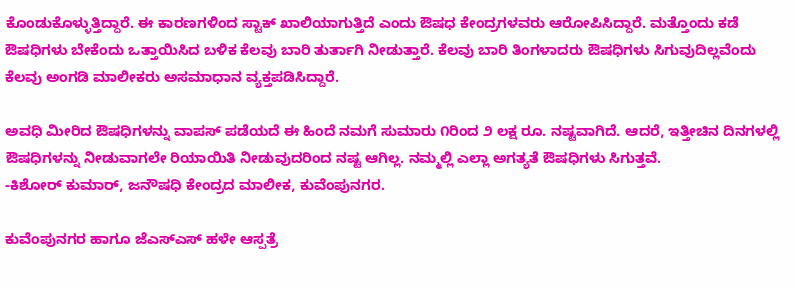ಕೊಂಡುಕೊಳ್ಳುತ್ತಿದ್ದಾರೆ. ಈ ಕಾರಣಗಳಿಂದ ಸ್ಟಾಕ್ ಖಾಲಿಯಾಗುತ್ತಿದೆ ಎಂದು ಔಷಧ ಕೇಂದ್ರಗಳವರು ಆರೋಪಿಸಿದ್ದಾರೆ. ಮತ್ತೊಂದು ಕಡೆ ಔಷಧಿಗಳು ಬೇಕೆಂದು ಒತ್ತಾಯಿಸಿದ ಬಳಿಕ ಕೆಲವು ಬಾರಿ ತುರ್ತಾಗಿ ನೀಡುತ್ತಾರೆ. ಕೆಲವು ಬಾರಿ ತಿಂಗಳಾದರು ಔಷಧಿಗಳು ಸಿಗುವುದಿಲ್ಲವೆಂದು ಕೆಲವು ಅಂಗಡಿ ಮಾಲೀಕರು ಅಸಮಾಧಾನ ವ್ಯಕ್ತಪಡಿಸಿದ್ದಾರೆ.

ಅವಧಿ ಮೀರಿದ ಔಷಧಿಗಳನ್ನು ವಾಪಸ್ ಪಡೆಯದೆ ಈ ಹಿಂದೆ ನಮಗೆ ಸುಮಾರು ೧ರಿಂದ ೨ ಲಕ್ಷ ರೂ. ನಷ್ಟವಾಗಿದೆ. ಆದರೆ, ಇತ್ತೀಚಿನ ದಿನಗಳಲ್ಲಿ ಔಷಧಿಗಳನ್ನು ನೀಡುವಾಗಲೇ ರಿಯಾಯಿತಿ ನೀಡುವುದರಿಂದ ನಷ್ಟ ಆಗಿಲ್ಲ. ನಮ್ಮಲ್ಲಿ ಎಲ್ಲಾ ಅಗತ್ಯತೆ ಔಷಧಿಗಳು ಸಿಗುತ್ತವೆ.
-ಕಿಶೋರ್ ಕುಮಾರ್, ಜನೌಷಧಿ ಕೇಂದ್ರದ ಮಾಲೀಕ, ಕುವೆಂಪುನಗರ.

ಕುವೆಂಪುನಗರ ಹಾಗೂ ಜೆಎಸ್‌ಎಸ್ ಹಳೇ ಆಸ್ಪತ್ರೆ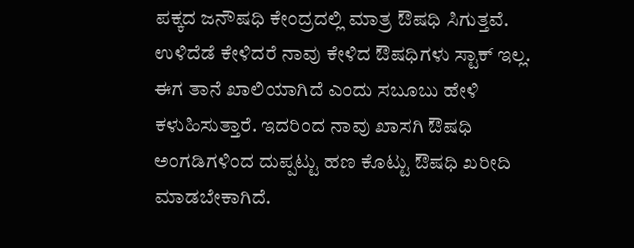ಪಕ್ಕದ ಜನೌಷಧಿ ಕೇಂದ್ರದಲ್ಲಿ ಮಾತ್ರ ಔಷಧಿ ಸಿಗುತ್ತವೆ. ಉಳಿದೆಡೆ ಕೇಳಿದರೆ ನಾವು ಕೇಳಿದ ಔಷಧಿಗಳು ಸ್ಟಾಕ್ ಇಲ್ಲ. ಈಗ ತಾನೆ ಖಾಲಿಯಾಗಿದೆ ಎಂದು ಸಬೂಬು ಹೇಳಿ ಕಳುಹಿಸುತ್ತಾರೆ. ಇದರಿಂದ ನಾವು ಖಾಸಗಿ ಔಷಧಿ ಅಂಗಡಿಗಳಿಂದ ದುಪ್ಪಟ್ಟು ಹಣ ಕೊಟ್ಟು ಔಷಧಿ ಖರೀದಿ ಮಾಡಬೇಕಾಗಿದೆ.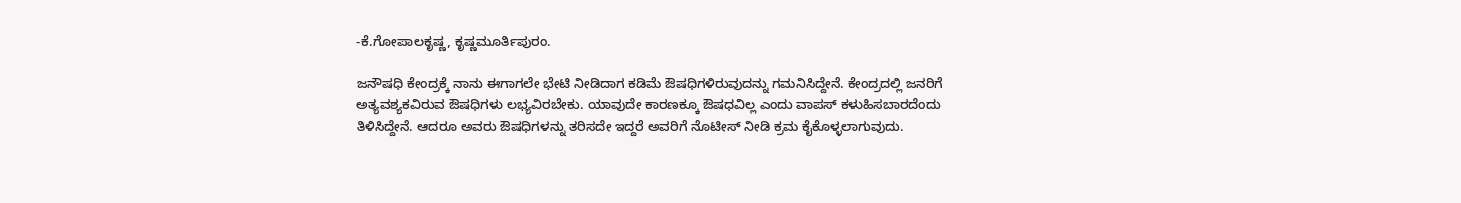-ಕೆ.ಗೋಪಾಲಕೃಷ್ಣ, ಕೃಷ್ಣಮೂರ್ತಿಪುರಂ.

ಜನೌಷಧಿ ಕೇಂದ್ರಕ್ಕೆ ನಾನು ಈಗಾಗಲೇ ಭೇಟಿ ನೀಡಿದಾಗ ಕಡಿಮೆ ಔಷಧಿಗಳಿರುವುದನ್ನು ಗಮನಿಸಿದ್ದೇನೆ. ಕೇಂದ್ರದಲ್ಲಿ ಜನರಿಗೆ ಅತ್ಯವಶ್ಯಕವಿರುವ ಔಷಧಿಗಳು ಲಭ್ಯವಿರಬೇಕು. ಯಾವುದೇ ಕಾರಣಕ್ಕೂ ಔಷಧವಿಲ್ಲ ಎಂದು ವಾಪಸ್ ಕಳುಹಿಸಬಾರದೆಂದು ತಿಳಿಸಿದ್ದೇನೆ. ಆದರೂ ಅವರು ಔಷಧಿಗಳನ್ನು ತರಿಸದೇ ಇದ್ದರೆ ಅವರಿಗೆ ನೊಟೀಸ್ ನೀಡಿ ಕ್ರಮ ಕೈಕೊಳ್ಳಲಾಗುವುದು.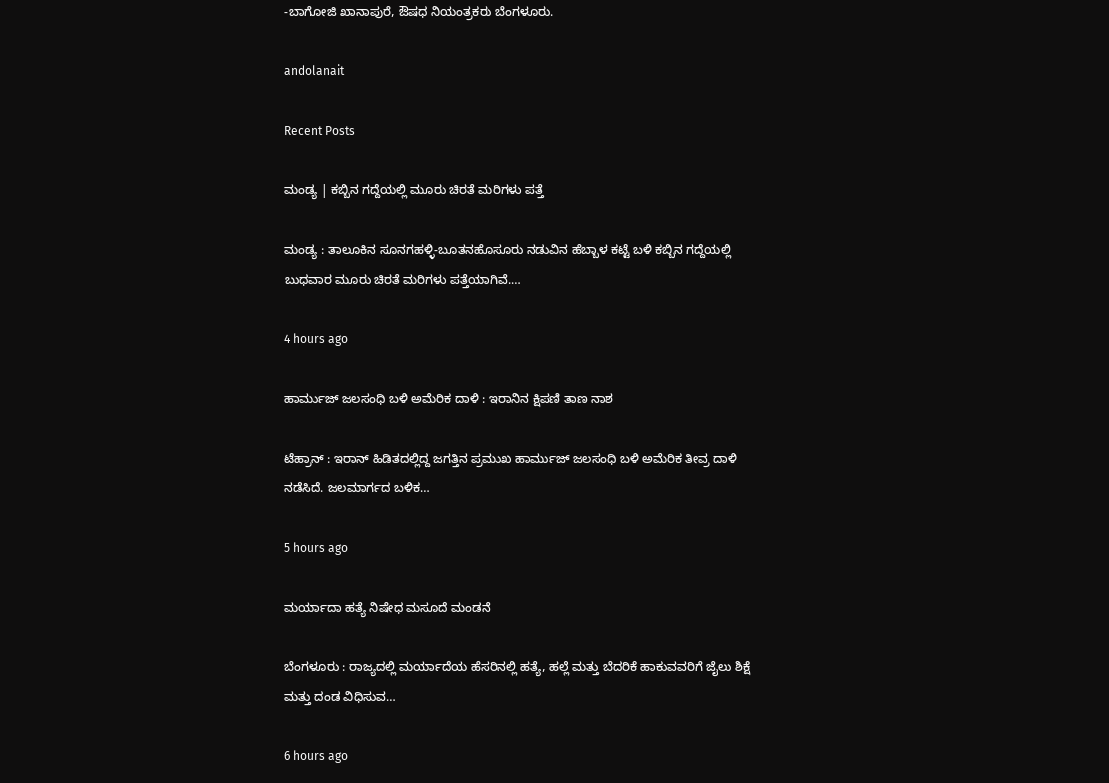-ಬಾಗೋಜಿ ಖಾನಾಪುರೆ, ಔಷಧ ನಿಯಂತ್ರಕರು ಬೆಂಗಳೂರು.

andolanait

Recent Posts

ಮಂಡ್ಯ | ಕಬ್ಬಿನ ಗದ್ದೆಯಲ್ಲಿ ಮೂರು ಚಿರತೆ ಮರಿಗಳು ಪತ್ತೆ

ಮಂಡ್ಯ : ತಾಲೂಕಿನ ಸೂನಗಹಳ್ಳಿ-ಬೂತನಹೊಸೂರು ನಡುವಿನ ಹೆಬ್ಬಾಳ ಕಟ್ಟೆ ಬಳಿ ಕಬ್ಬಿನ ಗದ್ದೆಯಲ್ಲಿ ಬುಧವಾರ ಮೂರು ಚಿರತೆ ಮರಿಗಳು ಪತ್ತೆಯಾಗಿವೆ.…

4 hours ago

ಹಾರ್ಮುಜ್ ಜಲಸಂಧಿ ಬಳಿ ಅಮೆರಿಕ ದಾಳಿ : ಇರಾನಿನ ಕ್ಷಿಪಣಿ ತಾಣ ನಾಶ

ಟೆಹ್ರಾನ್ : ಇರಾನ್ ಹಿಡಿತದಲ್ಲಿದ್ದ ಜಗತ್ತಿನ ಪ್ರಮುಖ ಹಾರ್ಮುಜ್ ಜಲಸಂಧಿ ಬಳಿ ಅಮೆರಿಕ ತೀವ್ರ ದಾಳಿ ನಡೆಸಿದೆ. ಜಲಮಾರ್ಗದ ಬಳಿಕ…

5 hours ago

ಮರ್ಯಾದಾ ಹತ್ಯೆ ನಿಷೇಧ ಮಸೂದೆ ಮಂಡನೆ

ಬೆಂಗಳೂರು : ರಾಜ್ಯದಲ್ಲಿ ಮರ್ಯಾದೆಯ ಹೆಸರಿನಲ್ಲಿ ಹತ್ಯೆ, ಹಲ್ಲೆ ಮತ್ತು ಬೆದರಿಕೆ ಹಾಕುವವರಿಗೆ ಜೈಲು ಶಿಕ್ಷೆ ಮತ್ತು ದಂಡ ವಿಧಿಸುವ…

6 hours ago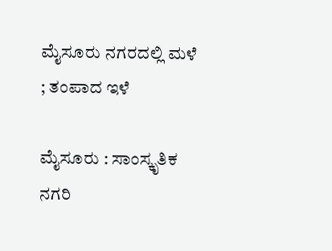ಮೈಸೂರು ನಗರದಲ್ಲಿ ಮಳೆ ; ತಂಪಾದ ಇಳೆ

ಮೈಸೂರು : ಸಾಂಸ್ಕೃತಿಕ ನಗರಿ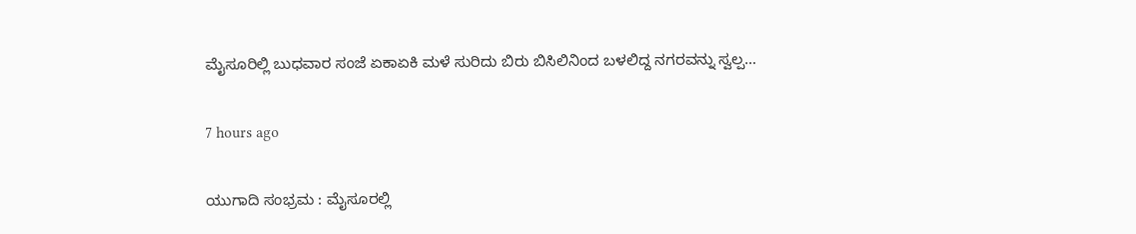ಮೈಸೂರಿಲ್ಲಿ ಬುಧವಾರ ಸಂಜೆ ಏಕಾಏಕಿ ಮಳೆ ಸುರಿದು ಬಿರು ಬಿಸಿಲಿನಿಂದ ಬಳಲಿದ್ದ ನಗರವನ್ನು ಸ್ವಲ್ಪ…

7 hours ago

ಯುಗಾದಿ ಸಂಭ್ರಮ : ಮೈಸೂರಲ್ಲಿ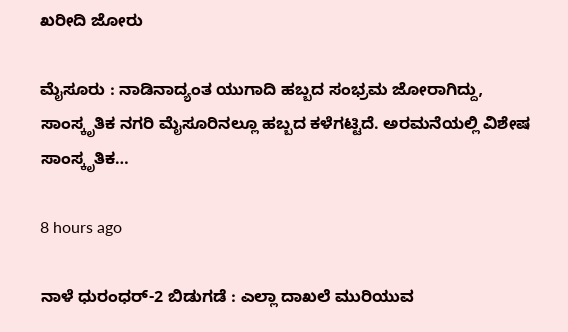ಖರೀದಿ ಜೋರು

ಮೈಸೂರು : ನಾಡಿನಾದ್ಯಂತ ಯುಗಾದಿ ಹಬ್ಬದ ಸಂಭ್ರಮ ಜೋರಾಗಿದ್ದು, ಸಾಂಸ್ಕೃತಿಕ ನಗರಿ ಮೈಸೂರಿನಲ್ಲೂ ಹಬ್ಬದ ಕಳೆಗಟ್ಟಿದೆ. ಅರಮನೆಯಲ್ಲಿ ವಿಶೇಷ ಸಾಂಸ್ಕೃತಿಕ…

8 hours ago

ನಾಳೆ ಧುರಂಧರ್-2 ಬಿಡುಗಡೆ : ಎಲ್ಲಾ ದಾಖಲೆ ಮುರಿಯುವ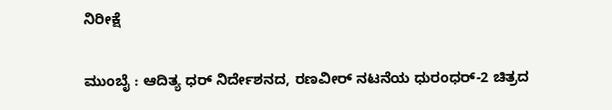ನಿರೀಕ್ಷೆ

ಮುಂಬೈ : ಆದಿತ್ಯ ಧರ್‌ ನಿರ್ದೇಶನದ, ರಣವೀರ್‌ ನಟನೆಯ ಧುರಂಧರ್-2 ಚಿತ್ರದ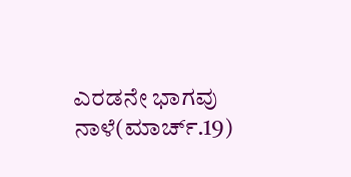ಎರಡನೇ ಭಾಗವು ನಾಳೆ(ಮಾರ್ಚ್.19)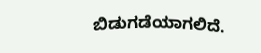ಬಿಡುಗಡೆಯಾಗಲಿದೆ.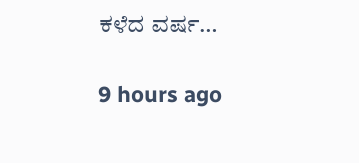ಕಳೆದ ವರ್ಷ…

9 hours ago